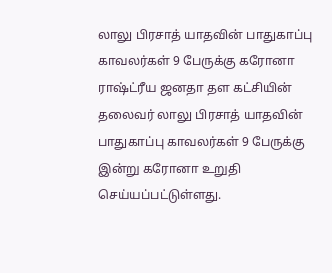லாலு பிரசாத் யாதவின் பாதுகாப்பு காவலர்கள் 9 பேருக்கு கரோனா
ராஷ்ட்ரீய ஜனதா தள கட்சியின் தலைவர் லாலு பிரசாத் யாதவின் பாதுகாப்பு காவலர்கள் 9 பேருக்கு இன்று கரோனா உறுதி செய்யப்பட்டுள்ளது.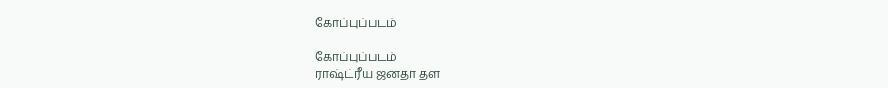கோப்புப்படம்

கோப்புப்படம்
ராஷ்ட்ரீய ஜனதா தள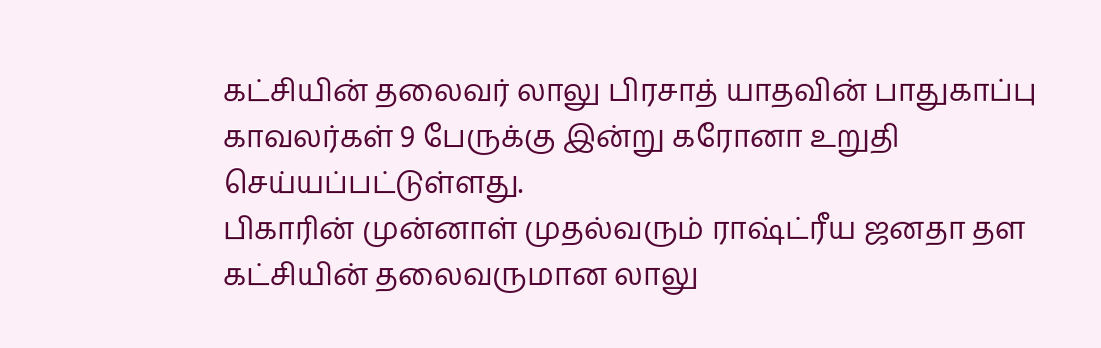கட்சியின் தலைவர் லாலு பிரசாத் யாதவின் பாதுகாப்பு காவலர்கள் 9 பேருக்கு இன்று கரோனா உறுதி செய்யப்பட்டுள்ளது.
பிகாரின் முன்னாள் முதல்வரும் ராஷ்ட்ரீய ஜனதா தள கட்சியின் தலைவருமான லாலு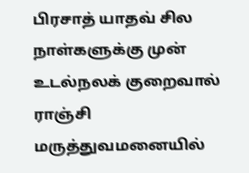பிரசாத் யாதவ் சில நாள்களுக்கு முன் உடல்நலக் குறைவால் ராஞ்சி மருத்துவமனையில்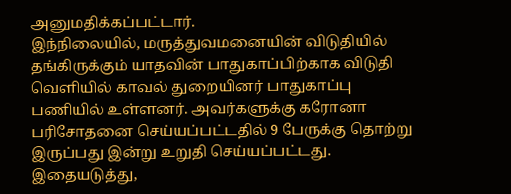அனுமதிக்கப்பட்டார்.
இந்நிலையில், மருத்துவமனையின் விடுதியில் தங்கிருக்கும் யாதவின் பாதுகாப்பிற்காக விடுதி வெளியில் காவல் துறையினர் பாதுகாப்பு பணியில் உள்ளனர். அவர்களுக்கு கரோனா பரிசோதனை செய்யப்பட்டதில் 9 பேருக்கு தொற்று இருப்பது இன்று உறுதி செய்யப்பட்டது.
இதையடுத்து,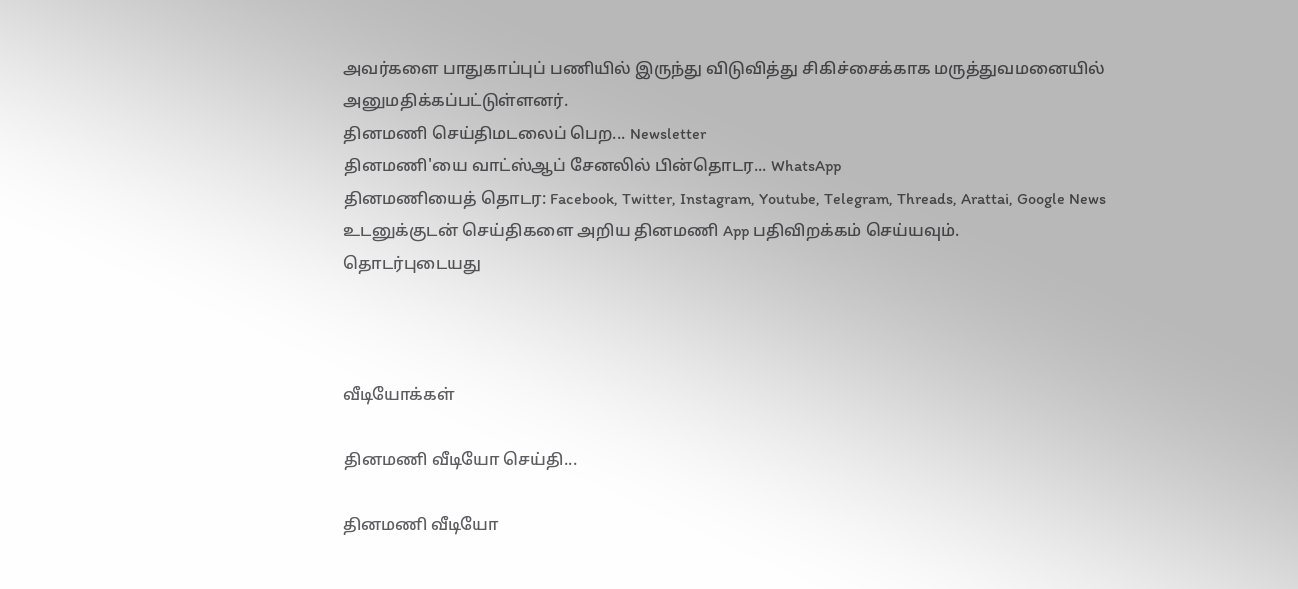அவர்களை பாதுகாப்புப் பணியில் இருந்து விடுவித்து சிகிச்சைக்காக மருத்துவமனையில் அனுமதிக்கப்பட்டுள்ளனர்.
தினமணி செய்திமடலைப் பெற... Newsletter
தினமணி'யை வாட்ஸ்ஆப் சேனலில் பின்தொடர... WhatsApp
தினமணியைத் தொடர: Facebook, Twitter, Instagram, Youtube, Telegram, Threads, Arattai, Google News
உடனுக்குடன் செய்திகளை அறிய தினமணி App பதிவிறக்கம் செய்யவும்.
தொடர்புடையது



வீடியோக்கள்

தினமணி வீடியோ செய்தி...

தினமணி வீடியோ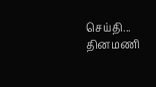செய்தி...
தினமணி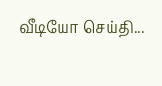வீடியோ செய்தி...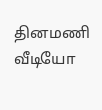தினமணி வீடியோ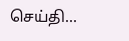செய்தி...